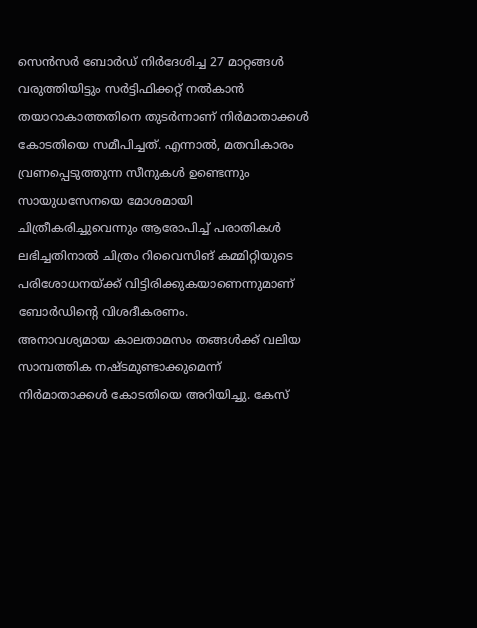സെൻസർ ബോർഡ് നിർദേശിച്ച 27 മാറ്റങ്ങൾ വരുത്തിയിട്ടും സർട്ടിഫിക്കറ്റ് നൽകാൻ തയാറാകാത്തതിനെ തുടർന്നാണ് നിർമാതാക്കൾ കോടതിയെ സമീപിച്ചത്. എന്നാൽ, മതവികാരം വ്രണപ്പെടുത്തുന്ന സീനുകൾ ഉണ്ടെന്നും സായുധസേനയെ മോശമായി ചിത്രീകരിച്ചുവെന്നും ആരോപിച്ച് പരാതികൾ ലഭിച്ചതിനാൽ ചിത്രം റിവൈസിങ് കമ്മിറ്റിയുടെ പരിശോധനയ്ക്ക് വിട്ടിരിക്കുകയാണെന്നുമാണ് ബോർഡിന്റെ വിശദീകരണം.
അനാവശ്യമായ കാലതാമസം തങ്ങൾക്ക് വലിയ സാമ്പത്തിക നഷ്ടമുണ്ടാക്കുമെന്ന് നിർമാതാക്കൾ കോടതിയെ അറിയിച്ചു. കേസ്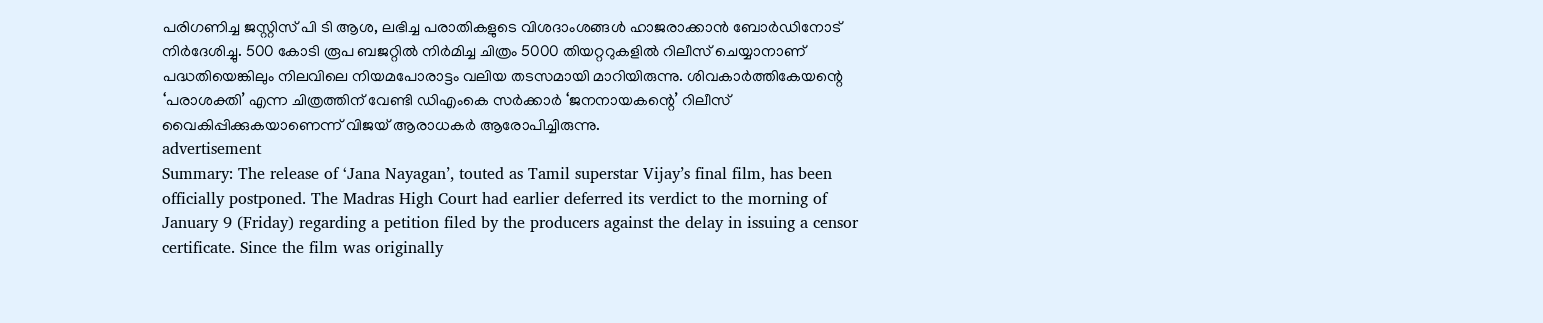പരിഗണിച്ച ജസ്റ്റിസ് പി ടി ആശ, ലഭിച്ച പരാതികളുടെ വിശദാംശങ്ങൾ ഹാജരാക്കാൻ ബോർഡിനോട് നിർദേശിച്ചു. 500 കോടി രൂപ ബജറ്റിൽ നിർമിച്ച ചിത്രം 5000 തിയറ്ററുകളിൽ റിലീസ് ചെയ്യാനാണ് പദ്ധതിയെങ്കിലും നിലവിലെ നിയമപോരാട്ടം വലിയ തടസമായി മാറിയിരുന്നു. ശിവകാർത്തികേയന്റെ ‘പരാശക്തി’ എന്ന ചിത്രത്തിന് വേണ്ടി ഡിഎംകെ സർക്കാർ ‘ജനനായകന്റെ’ റിലീസ് വൈകിപ്പിക്കുകയാണെന്ന് വിജയ് ആരാധകർ ആരോപിച്ചിരുന്നു.
advertisement
Summary: The release of ‘Jana Nayagan’, touted as Tamil superstar Vijay’s final film, has been officially postponed. The Madras High Court had earlier deferred its verdict to the morning of January 9 (Friday) regarding a petition filed by the producers against the delay in issuing a censor certificate. Since the film was originally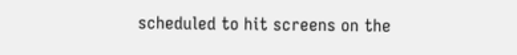scheduled to hit screens on the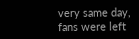very same day, fans were left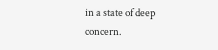in a state of deep concern.